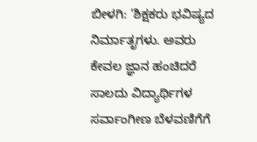ಬೀಳಗಿ: ‘ಶಿಕ್ಷಕರು ಭವಿಷ್ಯದ ನಿರ್ಮಾತೃಗಳು. ಅವರು ಕೇವಲ ಜ್ಞಾನ ಹಂಚಿದರೆ ಸಾಲದು ವಿದ್ಯಾರ್ಥಿಗಳ ಸರ್ವಾಂಗೀಣ ಬೆಳವಣಿಗೆಗೆ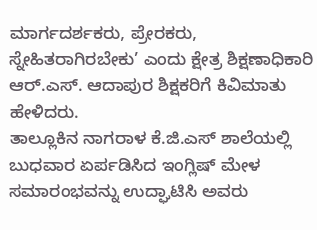ಮಾರ್ಗದರ್ಶಕರು, ಪ್ರೇರಕರು, ಸ್ನೇಹಿತರಾಗಿರಬೇಕು’ ಎಂದು ಕ್ಷೇತ್ರ ಶಿಕ್ಷಣಾಧಿಕಾರಿ ಆರ್.ಎಸ್. ಆದಾಪುರ ಶಿಕ್ಷಕರಿಗೆ ಕಿವಿಮಾತು ಹೇಳಿದರು.
ತಾಲ್ಲೂಕಿನ ನಾಗರಾಳ ಕೆ.ಜಿ.ಎಸ್ ಶಾಲೆಯಲ್ಲಿ ಬುಧವಾರ ಏರ್ಪಡಿಸಿದ ಇಂಗ್ಲಿಷ್ ಮೇಳ ಸಮಾರಂಭವನ್ನು ಉದ್ಘಾಟಿಸಿ ಅವರು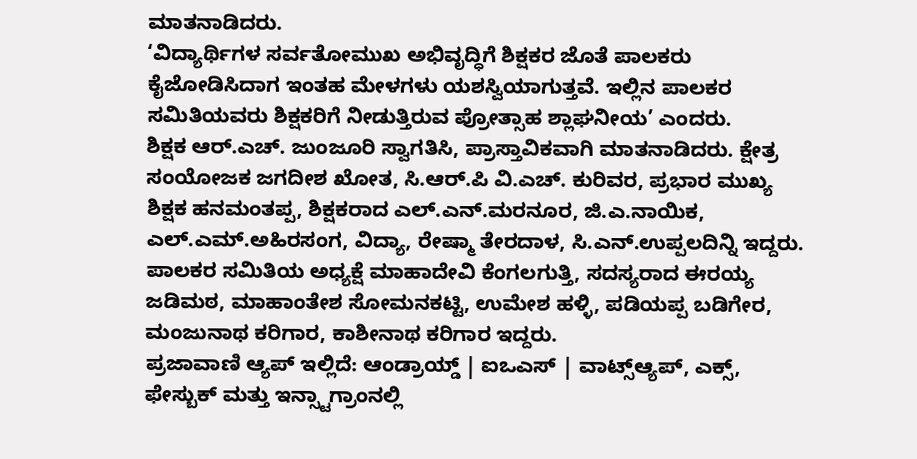ಮಾತನಾಡಿದರು.
‘ವಿದ್ಯಾರ್ಥಿಗಳ ಸರ್ವತೋಮುಖ ಅಭಿವೃದ್ಧಿಗೆ ಶಿಕ್ಷಕರ ಜೊತೆ ಪಾಲಕರು ಕೈಜೋಡಿಸಿದಾಗ ಇಂತಹ ಮೇಳಗಳು ಯಶಸ್ವಿಯಾಗುತ್ತವೆ. ಇಲ್ಲಿನ ಪಾಲಕರ ಸಮಿತಿಯವರು ಶಿಕ್ಷಕರಿಗೆ ನೀಡುತ್ತಿರುವ ಪ್ರೋತ್ಸಾಹ ಶ್ಲಾಘನೀಯ’ ಎಂದರು.
ಶಿಕ್ಷಕ ಆರ್.ಎಚ್. ಜುಂಜೂರಿ ಸ್ವಾಗತಿಸಿ, ಪ್ರಾಸ್ತಾವಿಕವಾಗಿ ಮಾತನಾಡಿದರು. ಕ್ಷೇತ್ರ ಸಂಯೋಜಕ ಜಗದೀಶ ಖೋತ, ಸಿ.ಆರ್.ಪಿ ವಿ.ಎಚ್. ಕುರಿವರ, ಪ್ರಭಾರ ಮುಖ್ಯ ಶಿಕ್ಷಕ ಹನಮಂತಪ್ಪ, ಶಿಕ್ಷಕರಾದ ಎಲ್.ಎನ್.ಮರನೂರ, ಜಿ.ಎ.ನಾಯಿಕ, ಎಲ್.ಎಮ್.ಅಹಿರಸಂಗ, ವಿದ್ಯಾ, ರೇಷ್ಮಾ ತೇರದಾಳ, ಸಿ.ಎನ್.ಉಪ್ಪಲದಿನ್ನಿ ಇದ್ದರು.
ಪಾಲಕರ ಸಮಿತಿಯ ಅಧ್ಯಕ್ಷೆ ಮಾಹಾದೇವಿ ಕೆಂಗಲಗುತ್ತಿ, ಸದಸ್ಯರಾದ ಈರಯ್ಯ ಜಡಿಮಠ, ಮಾಹಾಂತೇಶ ಸೋಮನಕಟ್ಟಿ, ಉಮೇಶ ಹಳ್ಳಿ, ಪಡಿಯಪ್ಪ ಬಡಿಗೇರ, ಮಂಜುನಾಥ ಕರಿಗಾರ, ಕಾಶೀನಾಥ ಕರಿಗಾರ ಇದ್ದರು.
ಪ್ರಜಾವಾಣಿ ಆ್ಯಪ್ ಇಲ್ಲಿದೆ: ಆಂಡ್ರಾಯ್ಡ್ | ಐಒಎಸ್ | ವಾಟ್ಸ್ಆ್ಯಪ್, ಎಕ್ಸ್, ಫೇಸ್ಬುಕ್ ಮತ್ತು ಇನ್ಸ್ಟಾಗ್ರಾಂನಲ್ಲಿ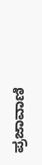ಪ್ರಜಾವಾಣಿ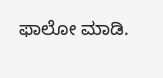ಫಾಲೋ ಮಾಡಿ.